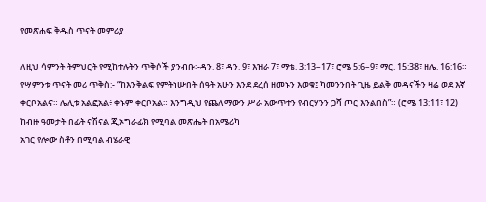የመጽሐፍ ቅዱስ ጥናት መምሪያ

ለዚህ ሳምንት ትምህርት የሚከተሉትን ጥቅሶች ያንብቡ፡-ዳን. 8፣ ዳን. 9፣ እዝራ 7፣ ማቴ. 3:13–17፣ ሮሜ 5:6–9፣ ማር. 15:38፣ ዘሌ. 16:16።
የሣምንቱ ጥናት መሪ ጥቅስ:- “ከእንቅልፍ የምትነሡበት ሰዓት አሁን እንደ ደረሰ ዘመኑን እወቁ፤ ካመንንበት ጊዜ ይልቅ መዳናችን ዛሬ ወደ እኛ ቀርቦአልና። ሌሊቱ አልፎአል፥ ቀኑም ቀርቦአል። እንግዲህ የጨለማውን ሥራ አውጥተን የብርሃንን ጋሻ ጦር እንልበስ”። (ሮሜ 13:11፣ 12)
ከብዙ ዓመታት በፊት ናሽናል ጂኦግራፊክ የሚባል መጽሔት በአሜሪካ
አገር የሎው ስቶን በሚባል ብሄራዊ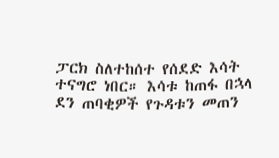ፓርክ ስለተከሰተ የሰደድ እሳት
ተናግሮ ነበር። እሳቱ ከጠፋ በኋላ ደን ጠባቂዎች የጉዳቱን መጠን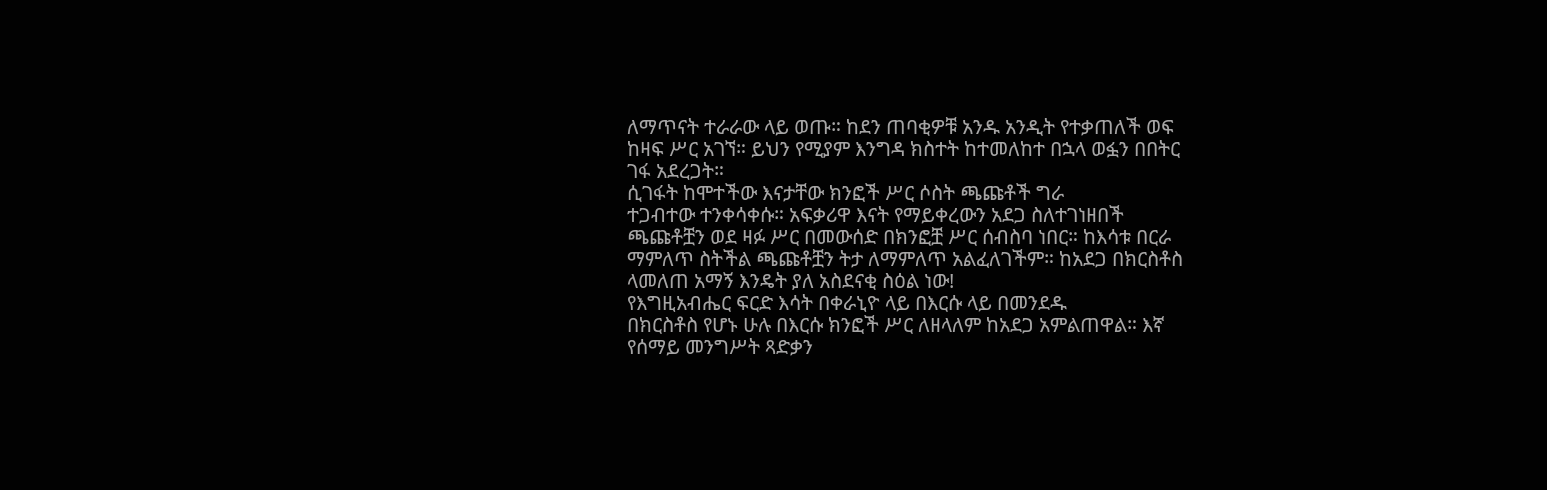ለማጥናት ተራራው ላይ ወጡ። ከደን ጠባቂዎቹ አንዱ አንዲት የተቃጠለች ወፍ
ከዛፍ ሥር አገኘ። ይህን የሚያም እንግዳ ክስተት ከተመለከተ በኋላ ወፏን በበትር
ገፋ አደረጋት።
ሲገፋት ከሞተችው እናታቸው ክንፎች ሥር ሶስት ጫጩቶች ግራ
ተጋብተው ተንቀሳቀሱ። አፍቃሪዋ እናት የማይቀረውን አደጋ ስለተገነዘበች
ጫጩቶቿን ወደ ዛፉ ሥር በመውሰድ በክንፎቿ ሥር ሰብስባ ነበር። ከእሳቱ በርራ
ማምለጥ ስትችል ጫጩቶቿን ትታ ለማምለጥ አልፈለገችም። ከአደጋ በክርስቶስ
ላመለጠ አማኝ እንዴት ያለ አስደናቂ ስዕል ነው!
የእግዚአብሔር ፍርድ እሳት በቀራኒዮ ላይ በእርሱ ላይ በመንደዱ
በክርስቶስ የሆኑ ሁሉ በእርሱ ክንፎች ሥር ለዘላለም ከአደጋ አምልጠዋል። እኛ
የሰማይ መንግሥት ጻድቃን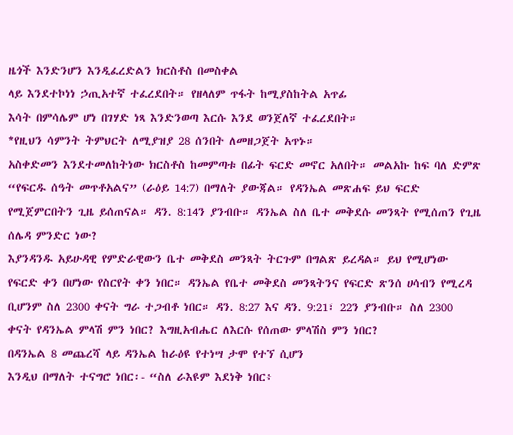ዜጎች እንድንሆን እንዲፈረድልን ክርስቶስ በመስቀል
ላይ እንደተኮነነ ኃጢአተኛ ተፈረደበት። የዘላለም ጥፋት ከሚያስከትል አጥፊ
እሳት በምሳሌም ሆነ በገሃድ ነጻ እንድንወጣ እርሱ እንደ ወንጀለኛ ተፈረደበት።
*የዚህን ሳምንት ትምህርት ለሚያዝያ 28 ሰንበት ለመዘጋጀት አጥኑ።
አስቀድመን እንደተመለከትነው ክርስቶስ ከመምጣቱ በፊት ፍርድ መኖር አለበት። መልአኩ ከፍ ባለ ድምጽ “የፍርዱ ሰዓት መጥቶአልና” (ራዕይ 14:7) በማለት ያውጃል። የዳንኤል መጽሐፍ ይህ ፍርድ የሚጀምርበትን ጊዜ ይሰጠናል። ዳን. 8:14ን ያንብቡ። ዳንኤል ስለ ቤተ መቅደሱ መንጻት የሚሰጠን የጊዜ ሰሌዳ ምንድር ነው?
እያንዳንዱ አይሁዳዊ የምድራዊውን ቤተ መቅደስ መንጻት ትርጉም በግልጽ ይረዳል። ይህ የሚሆነው የፍርድ ቀን በሆነው የስርየት ቀን ነበር። ዳንኤል የቤተ መቅደስ መንጻትንና የፍርድ ጽንሰ ሀሳብን የሚረዳ ቢሆንም ስለ 2300 ቀናት ግራ ተጋብቶ ነበር። ዳን. 8:27 እና ዳን. 9:21፣ 22ን ያንብቡ። ስለ 2300 ቀናት የዳንኤል ምላሽ ምን ነበር? እግዚአብሔር ለእርሱ የሰጠው ምላሽስ ምን ነበር?
በዳንኤል 8 መጨረሻ ላይ ዳንኤል ከራዕዩ የተነሣ ታሞ የተኘ ሲሆን
እንዲህ በማለት ተናግሮ ነበር፡- “ስለ ራእዩም እደነቅ ነበር፥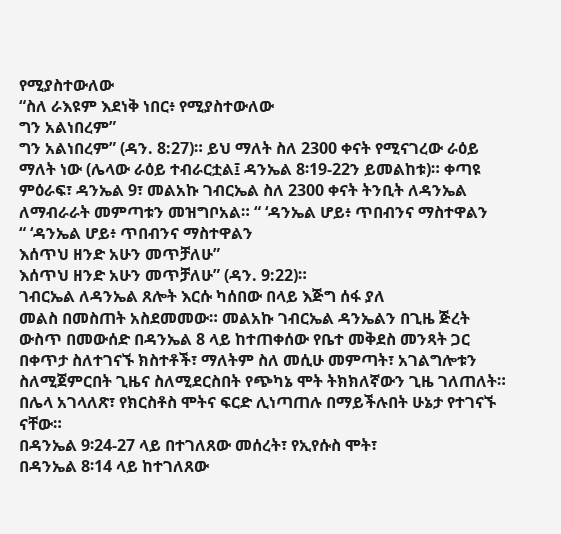የሚያስተውለው
“ስለ ራእዩም እደነቅ ነበር፥ የሚያስተውለው
ግን አልነበረም”
ግን አልነበረም” (ዳን. 8:27)። ይህ ማለት ስለ 2300 ቀናት የሚናገረው ራዕይ
ማለት ነው (ሌላው ራዕይ ተብራርቷል፤ ዳንኤል 8፡19-22ን ይመልከቱ)። ቀጣዩ
ምዕራፍ፣ ዳንኤል 9፣ መልአኩ ገብርኤል ስለ 2300 ቀናት ትንቢት ለዳንኤል
ለማብራራት መምጣቱን መዝግቦአል። “ ‘ዳንኤል ሆይ፥ ጥበብንና ማስተዋልን
“ ‘ዳንኤል ሆይ፥ ጥበብንና ማስተዋልን
እሰጥህ ዘንድ አሁን መጥቻለሁ”
እሰጥህ ዘንድ አሁን መጥቻለሁ” (ዳን. 9:22)።
ገብርኤል ለዳንኤል ጸሎት እርሱ ካሰበው በላይ እጅግ ሰፋ ያለ
መልስ በመስጠት አስደመመው። መልአኩ ገብርኤል ዳንኤልን በጊዜ ጅረት
ውስጥ በመውሰድ በዳንኤል 8 ላይ ከተጠቀሰው የቤተ መቅደስ መንጻት ጋር
በቀጥታ ስለተገናኙ ክስተቶች፣ ማለትም ስለ መሲሁ መምጣት፣ አገልግሎቱን
ስለሚጀምርበት ጊዜና ስለሚደርስበት የጭካኔ ሞት ትክክለኛውን ጊዜ ገለጠለት።
በሌላ አገላለጽ፣ የክርስቶስ ሞትና ፍርድ ሊነጣጠሉ በማይችሉበት ሁኔታ የተገናኙ
ናቸው።
በዳንኤል 9፡24-27 ላይ በተገለጸው መሰረት፣ የኢየሱስ ሞት፣
በዳንኤል 8፡14 ላይ ከተገለጸው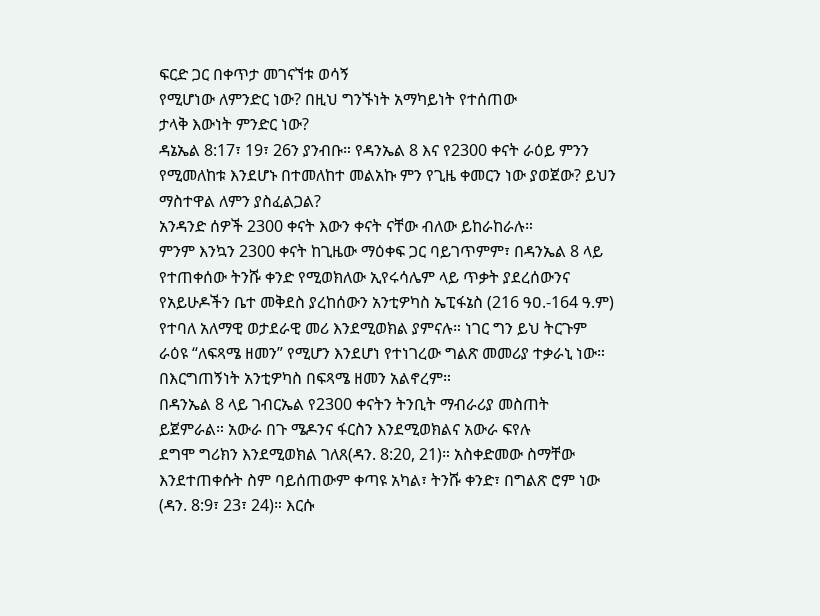ፍርድ ጋር በቀጥታ መገናኘቱ ወሳኝ
የሚሆነው ለምንድር ነው? በዚህ ግንኙነት አማካይነት የተሰጠው
ታላቅ እውነት ምንድር ነው?
ዳኔኤል 8:17፣ 19፣ 26ን ያንብቡ። የዳንኤል 8 እና የ2300 ቀናት ራዕይ ምንን የሚመለከቱ እንደሆኑ በተመለከተ መልአኩ ምን የጊዜ ቀመርን ነው ያወጀው? ይህን ማስተዋል ለምን ያስፈልጋል?
አንዳንድ ሰዎች 2300 ቀናት እውን ቀናት ናቸው ብለው ይከራከራሉ።
ምንም እንኳን 2300 ቀናት ከጊዜው ማዕቀፍ ጋር ባይገጥምም፣ በዳንኤል 8 ላይ
የተጠቀሰው ትንሹ ቀንድ የሚወክለው ኢየሩሳሌም ላይ ጥቃት ያደረሰውንና
የአይሁዶችን ቤተ መቅደስ ያረከሰውን አንቲዎካስ ኤፒፋኔስ (216 ዓዐ.-164 ዓ.ም)
የተባለ አለማዊ ወታደራዊ መሪ እንደሚወክል ያምናሉ። ነገር ግን ይህ ትርጉም
ራዕዩ “ለፍጻሜ ዘመን” የሚሆን እንደሆነ የተነገረው ግልጽ መመሪያ ተቃራኒ ነው።
በእርግጠኝነት አንቲዎካስ በፍጻሜ ዘመን አልኖረም።
በዳንኤል 8 ላይ ገብርኤል የ2300 ቀናትን ትንቢት ማብራሪያ መስጠት
ይጀምራል። አውራ በጉ ሜዶንና ፋርስን እንደሚወክልና አውራ ፍየሉ
ደግሞ ግሪክን እንደሚወክል ገለጸ(ዳን. 8:20, 21)። አስቀድመው ስማቸው
እንደተጠቀሱት ስም ባይሰጠውም ቀጣዩ አካል፣ ትንሹ ቀንድ፣ በግልጽ ሮም ነው
(ዳን. 8:9፣ 23፣ 24)። እርሱ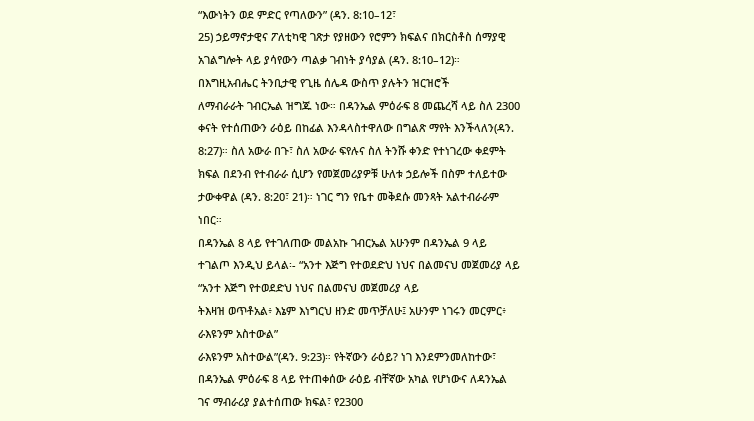“እውነትን ወደ ምድር የጣለውን” (ዳን. 8:10–12፣
25) ኃይማኖታዊና ፖለቲካዊ ገጽታ የያዘውን የሮምን ክፍልና በክርስቶስ ሰማያዊ
አገልግሎት ላይ ያሳየውን ጣልቃ ገብነት ያሳያል (ዳን. 8:10–12)።
በእግዚአብሔር ትንቢታዊ የጊዜ ሰሌዳ ውስጥ ያሉትን ዝርዝሮች
ለማብራራት ገብርኤል ዝግጁ ነው። በዳንኤል ምዕራፍ 8 መጨረሻ ላይ ስለ 2300
ቀናት የተሰጠውን ራዕይ በከፊል እንዳላስተዋለው በግልጽ ማየት እንችላለን(ዳን.
8:27)። ስለ አውራ በጉ፣ ስለ አውራ ፍየሉና ስለ ትንሹ ቀንድ የተነገረው ቀደምት
ክፍል በደንብ የተብራራ ሲሆን የመጀመሪያዎቹ ሁለቱ ኃይሎች በስም ተለይተው
ታውቀዋል (ዳን. 8:20፣ 21)። ነገር ግን የቤተ መቅደሱ መንጻት አልተብራራም
ነበር።
በዳንኤል 8 ላይ የተገለጠው መልአኩ ገብርኤል አሁንም በዳንኤል 9 ላይ
ተገልጦ እንዲህ ይላል፡- “አንተ እጅግ የተወደድህ ነህና በልመናህ መጀመሪያ ላይ
“አንተ እጅግ የተወደድህ ነህና በልመናህ መጀመሪያ ላይ
ትእዛዝ ወጥቶአል፥ እኔም እነግርህ ዘንድ መጥቻለሁ፤ አሁንም ነገሩን መርምር፥
ራእዩንም አስተውል”
ራእዩንም አስተውል”(ዳን. 9:23)። የትኛውን ራዕይ? ነገ እንደምንመለከተው፣
በዳንኤል ምዕራፍ 8 ላይ የተጠቀሰው ራዕይ ብቸኛው አካል የሆነውና ለዳንኤል
ገና ማብራሪያ ያልተሰጠው ክፍል፣ የ2300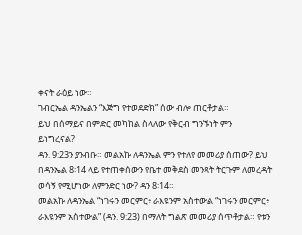ቀናት ራዕይ ነው።
ገብርኤል ዳንኤልን “እጅግ የተወደድክ” ሰው ብሎ ጠርቶታል።
ይህ በሰማይና በምድር መካከል ስላለው የቅርብ ግንኙነት ምን
ይነግረናል?
ዳን. 9:23ን ያንብቡ። መልአኩ ለዳንኤል ምን የተለየ መመሪያ ሰጠው? ይህ በዳንኤል 8፡14 ላይ የተጠቀሰውን የቤተ መቅደስ መንጻት ትርጉም ለመረዳት ወሳኝ የሚሆነው ለምንድር ነው? ዳን 8፡14።
መልአኩ ለዳንኤል “ነገሩን መርምር፥ ራእዩንም አስተውል “ነገሩን መርምር፥ ራእዩንም አስተውል” (ዳን. 9:23) በማለት ግልጽ መመሪያ ሰጥቶታል። የቱን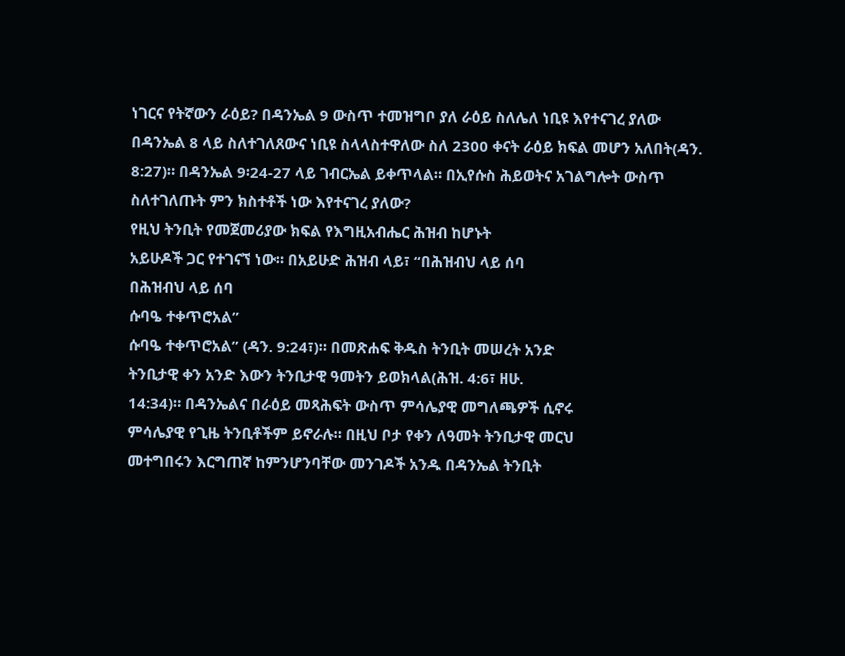ነገርና የትኛውን ራዕይ? በዳንኤል 9 ውስጥ ተመዝግቦ ያለ ራዕይ ስለሌለ ነቢዩ እየተናገረ ያለው በዳንኤል 8 ላይ ስለተገለጸውና ነቢዩ ስላላስተዋለው ስለ 2300 ቀናት ራዕይ ክፍል መሆን አለበት(ዳን. 8:27)። በዳንኤል 9፡24-27 ላይ ገብርኤል ይቀጥላል። በኢየሱስ ሕይወትና አገልግሎት ውስጥ ስለተገለጡት ምን ክስተቶች ነው እየተናገረ ያለው?
የዚህ ትንቢት የመጀመሪያው ክፍል የእግዚአብሔር ሕዝብ ከሆኑት
አይሁዶች ጋር የተገናኘ ነው። በአይሁድ ሕዝብ ላይ፣ “በሕዝብህ ላይ ሰባ
በሕዝብህ ላይ ሰባ
ሱባዔ ተቀጥሮአል”
ሱባዔ ተቀጥሮአል” (ዳን. 9:24፣)። በመጽሐፍ ቅዱስ ትንቢት መሠረት አንድ
ትንቢታዊ ቀን አንድ እውን ትንቢታዊ ዓመትን ይወክላል(ሕዝ. 4:6፣ ዘሁ.
14:34)። በዳንኤልና በራዕይ መጻሕፍት ውስጥ ምሳሌያዊ መግለጫዎች ሲኖሩ
ምሳሌያዊ የጊዜ ትንቢቶችም ይኖራሉ። በዚህ ቦታ የቀን ለዓመት ትንቢታዊ መርህ
መተግበሩን እርግጠኛ ከምንሆንባቸው መንገዶች አንዱ በዳንኤል ትንቢት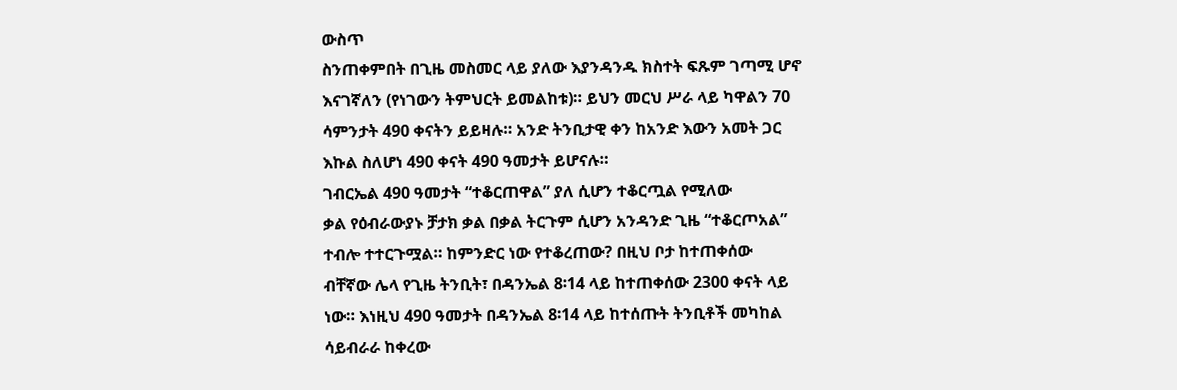ውስጥ
ስንጠቀምበት በጊዜ መስመር ላይ ያለው እያንዳንዱ ክስተት ፍጹም ገጣሚ ሆኖ
እናገኛለን (የነገውን ትምህርት ይመልከቱ)። ይህን መርህ ሥራ ላይ ካዋልን 70
ሳምንታት 490 ቀናትን ይይዛሉ። አንድ ትንቢታዊ ቀን ከአንድ እውን አመት ጋር
እኩል ስለሆነ 490 ቀናት 490 ዓመታት ይሆናሉ።
ገብርኤል 490 ዓመታት “ተቆርጠዋል” ያለ ሲሆን ተቆርጧል የሚለው
ቃል የዕብራውያኑ ቻታክ ቃል በቃል ትርጉም ሲሆን አንዳንድ ጊዜ “ተቆርጦአል”
ተብሎ ተተርጉሟል። ከምንድር ነው የተቆረጠው? በዚህ ቦታ ከተጠቀሰው
ብቸኛው ሌላ የጊዜ ትንቢት፣ በዳንኤል 8፡14 ላይ ከተጠቀሰው 2300 ቀናት ላይ
ነው። እነዚህ 490 ዓመታት በዳንኤል 8፡14 ላይ ከተሰጡት ትንቢቶች መካከል
ሳይብራራ ከቀረው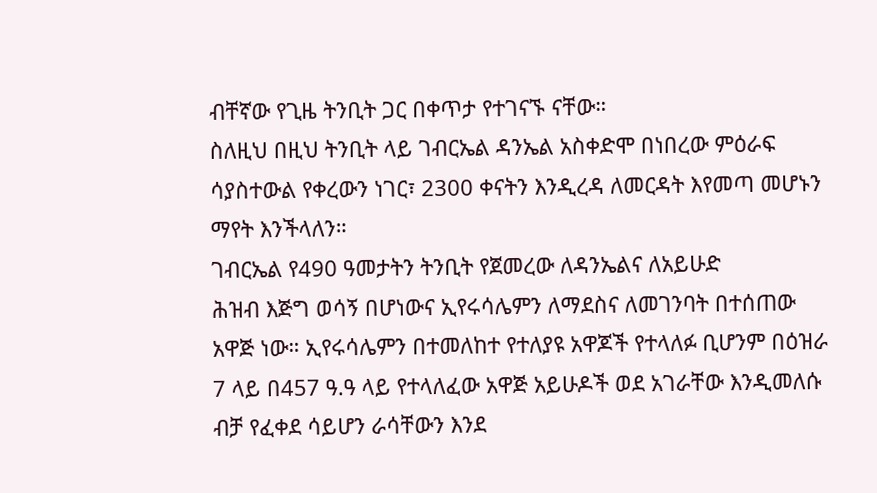ብቸኛው የጊዜ ትንቢት ጋር በቀጥታ የተገናኙ ናቸው።
ስለዚህ በዚህ ትንቢት ላይ ገብርኤል ዳንኤል አስቀድሞ በነበረው ምዕራፍ
ሳያስተውል የቀረውን ነገር፣ 2300 ቀናትን እንዲረዳ ለመርዳት እየመጣ መሆኑን
ማየት እንችላለን።
ገብርኤል የ490 ዓመታትን ትንቢት የጀመረው ለዳንኤልና ለአይሁድ
ሕዝብ እጅግ ወሳኝ በሆነውና ኢየሩሳሌምን ለማደስና ለመገንባት በተሰጠው
አዋጅ ነው። ኢየሩሳሌምን በተመለከተ የተለያዩ አዋጆች የተላለፉ ቢሆንም በዕዝራ
7 ላይ በ457 ዓ.ዓ ላይ የተላለፈው አዋጅ አይሁዶች ወደ አገራቸው እንዲመለሱ
ብቻ የፈቀደ ሳይሆን ራሳቸውን እንደ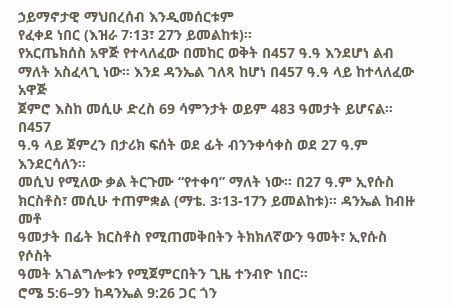ኃይማኖታዊ ማህበረሰብ እንዲመሰርቱም
የፈቀደ ነበር (እዝራ 7፡13፣ 27ን ይመልከቱ)።
የአርጤክሰስ አዋጅ የተላለፈው በመከር ወቅት በ457 ዓ.ዓ እንደሆነ ልብ
ማለት አስፈላጊ ነው። እንደ ዳንኤል ገለጻ ከሆነ በ457 ዓ.ዓ ላይ ከተላለፈው አዋጅ
ጀምሮ እስከ መሲሁ ድረስ 69 ሳምንታት ወይም 483 ዓመታት ይሆናል። በ457
ዓ.ዓ ላይ ጀምረን በታሪክ ፍሰት ወደ ፊት ብንንቀሳቀስ ወደ 27 ዓ.ም እንደርሳለን።
መሲህ የሚለው ቃል ትርጉሙ “የተቀባ” ማለት ነው። በ27 ዓ.ም ኢየሱስ
ክርስቶስ፣ መሲሁ ተጠምቋል (ማቴ. 3፡13-17ን ይመልከቱ)። ዳንኤል ከብዙ መቶ
ዓመታት በፊት ክርስቶስ የሚጠመቅበትን ትክክለኛውን ዓመት፣ ኢየሱስ የሶስት
ዓመት አገልግሎቱን የሚጀምርበትን ጊዜ ተንብዮ ነበር።
ሮሜ 5:6–9ን ከዳንኤል 9:26 ጋር ጎን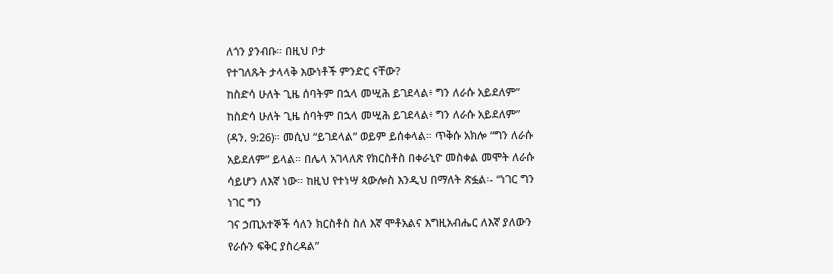ለጎን ያንብቡ። በዚህ ቦታ
የተገለጹት ታላላቅ እውነቶች ምንድር ናቸው?
ከስድሳ ሁለት ጊዜ ሰባትም በኋላ መሢሕ ይገደላል፥ ግን ለራሱ አይደለም”
ከስድሳ ሁለት ጊዜ ሰባትም በኋላ መሢሕ ይገደላል፥ ግን ለራሱ አይደለም”
(ዳን. 9:26)። መሲህ “ይገደላል” ወይም ይሰቀላል። ጥቅሱ አክሎ “ግን ለራሱ
አይደለም” ይላል። በሌላ አገላለጽ የክርስቶስ በቀራኒዮ መስቀል መሞት ለራሱ
ሳይሆን ለእኛ ነው። ከዚህ የተነሣ ጳውሎስ እንዲህ በማለት ጽፏል፡- “ነገር ግን
ነገር ግን
ገና ኃጢአተኞች ሳለን ክርስቶስ ስለ እኛ ሞቶአልና እግዚአብሔር ለእኛ ያለውን
የራሱን ፍቅር ያስረዳል”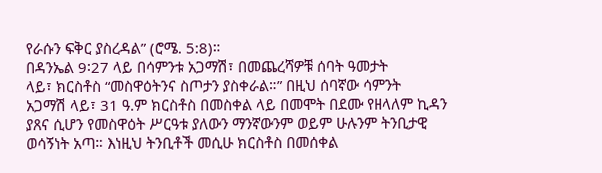የራሱን ፍቅር ያስረዳል” (ሮሜ. 5:8)።
በዳንኤል 9፡27 ላይ በሳምንቱ አጋማሽ፣ በመጨረሻዎቹ ሰባት ዓመታት
ላይ፣ ክርስቶስ “መስዋዕትንና ስጦታን ያስቀራል።” በዚህ ሰባኛው ሳምንት
አጋማሽ ላይ፣ 31 ዓ.ም ክርስቶስ በመስቀል ላይ በመሞት በደሙ የዘላለም ኪዳን
ያጸና ሲሆን የመስዋዕት ሥርዓቱ ያለውን ማንኛውንም ወይም ሁሉንም ትንቢታዊ
ወሳኝነት አጣ። እነዚህ ትንቢቶች መሲሁ ክርስቶስ በመሰቀል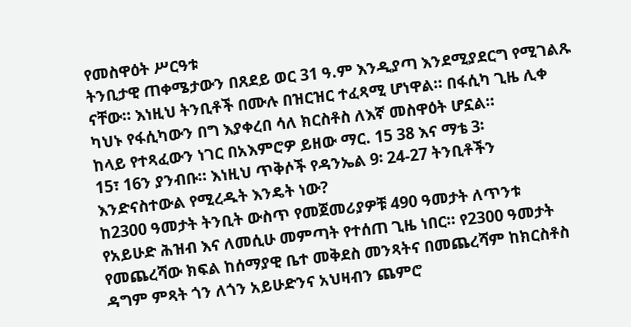የመስዋዕት ሥርዓቱ
ትንቢታዊ ጠቀሜታውን በጸደይ ወር 31 ዓ.ም እንዲያጣ እንደሚያደርግ የሚገልጹ
ናቸው። እነዚህ ትንቢቶች በሙሉ በዝርዝር ተፈጻሚ ሆነዋል። በፋሲካ ጊዜ ሊቀ
ካህኑ የፋሲካውን በግ እያቀረበ ሳለ ክርስቶስ ለእኛ መስዋዕት ሆኗል።
ከላይ የተጻፈውን ነገር በአእምሮዎ ይዘው ማር. 15 38 እና ማቴ 3፡
15፣ 16ን ያንብቡ። እነዚህ ጥቅሶች የዳንኤል 9፡ 24-27 ትንቢቶችን
እንድናስተውል የሚረዱት እንዴት ነው?
ከ2300 ዓመታት ትንቢት ውስጥ የመጀመሪያዎቹ 490 ዓመታት ለጥንቱ
የአይሁድ ሕዝብ እና ለመሲሁ መምጣት የተሰጠ ጊዜ ነበር። የ2300 ዓመታት
የመጨረሻው ክፍል ከሰማያዊ ቤተ መቅደስ መንጻትና በመጨረሻም ከክርስቶስ
ዳግም ምጻት ጎን ለጎን አይሁድንና አህዛብን ጨምሮ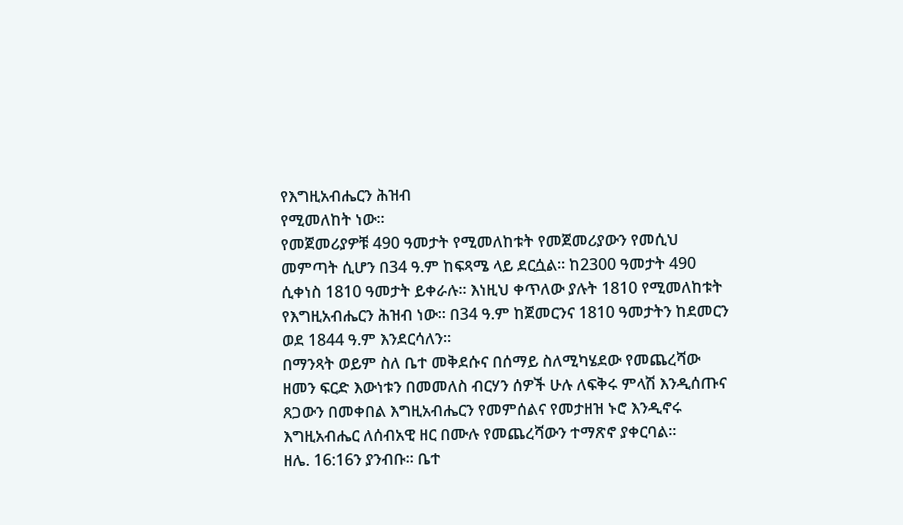የእግዚአብሔርን ሕዝብ
የሚመለከት ነው።
የመጀመሪያዎቹ 490 ዓመታት የሚመለከቱት የመጀመሪያውን የመሲህ
መምጣት ሲሆን በ34 ዓ.ም ከፍጻሜ ላይ ደርሷል። ከ2300 ዓመታት 490
ሲቀነስ 1810 ዓመታት ይቀራሉ። እነዚህ ቀጥለው ያሉት 1810 የሚመለከቱት
የእግዚአብሔርን ሕዝብ ነው። በ34 ዓ.ም ከጀመርንና 1810 ዓመታትን ከደመርን
ወደ 1844 ዓ.ም እንደርሳለን።
በማንጻት ወይም ስለ ቤተ መቅደሱና በሰማይ ስለሚካሄደው የመጨረሻው
ዘመን ፍርድ እውነቱን በመመለስ ብርሃን ሰዎች ሁሉ ለፍቅሩ ምላሽ እንዲሰጡና
ጸጋውን በመቀበል እግዚአብሔርን የመምሰልና የመታዘዝ ኑሮ እንዲኖሩ
እግዚአብሔር ለሰብአዊ ዘር በሙሉ የመጨረሻውን ተማጽኖ ያቀርባል።
ዘሌ. 16:16ን ያንብቡ። ቤተ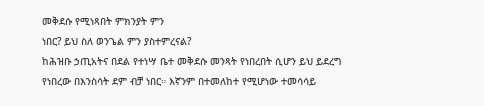መቅደሱ የሚነጻበት ምክንያት ምን
ነበር? ይህ ስለ ወንጌል ምን ያስተምረናል?
ከሕዝቡ ኃጢአትና በደል የተነሣ ቤተ መቅደሱ መንጻት የነበረበት ሲሆን ይህ ይደረግ የነበረው በእንስሳት ደም ብቻ ነበር። እኛንም በተመለከተ የሚሆነው ተመሳሳይ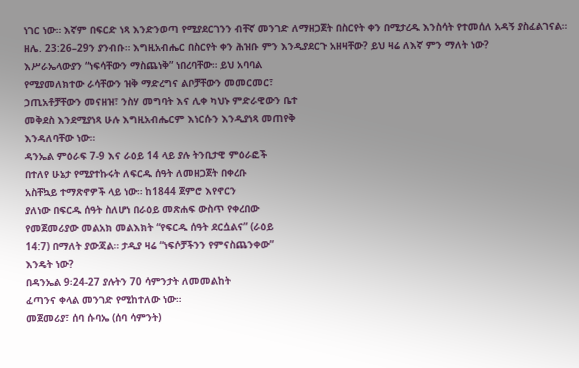ነገር ነው። እኛም በፍርድ ነጻ እንድንወጣ የሚያደርገንን ብቸኛ መንገድ ለማዘጋጀት በስርየት ቀን በሚታረዱ እንስሳት የተመሰለ አዳኝ ያስፈልገናል። ዘሌ. 23:26–29ን ያንብቡ። እግዚአብሔር በስርየት ቀን ሕዝቡ ምን እንዲያደርጉ አዘዛቸው? ይህ ዛሬ ለእኛ ምን ማለት ነው?
እሥራኤላውያን “ነፍሳቸውን ማስጨነቅ” ነበረባቸው። ይህ አባባል
የሚያመለክተው ራሳቸውን ዝቅ ማድረግና ልቦቻቸውን መመርመር፣
ኃጢአቶቻቸውን መናዘዝ፣ ንስሃ መግባት እና ሊቀ ካህኑ ምድራዊውን ቤተ
መቅደስ እንደሚያነጻ ሁሉ እግዚአብሔርም እነርሱን እንዲያነጻ መጠየቅ
እንዳለባቸው ነው።
ዳንኤል ምዕራፍ 7-9 እና ራዕይ 14 ላይ ያሉ ትንቢታዊ ምዕራፎች
በተለየ ሁኔታ የሚያተኩሩት ለፍርዱ ሰዓት ለመዘጋጀት በቀረቡ
አስቸኳይ ተማጽኖዎች ላይ ነው። ከ1844 ጀምሮ እየኖርን
ያለነው በፍርዱ ሰዓት ስለሆነ በራዕይ መጽሐፍ ውስጥ የቀረበው
የመጀመሪያው መልአክ መልእክት “የፍርዱ ሰዓት ደርሷልና” (ራዕይ
14:7) በማለት ያውጃል። ታዲያ ዛሬ “ነፍሶቻችንን የምናስጨንቀው”
እንዴት ነው?
በዳንኤል 9፡24-27 ያሉትን 70 ሳምንታት ለመመልከት
ፈጣንና ቀላል መንገድ የሚከተለው ነው።
መጀመሪያ፣ ሰባ ሱባኤ (ሰባ ሳምንት)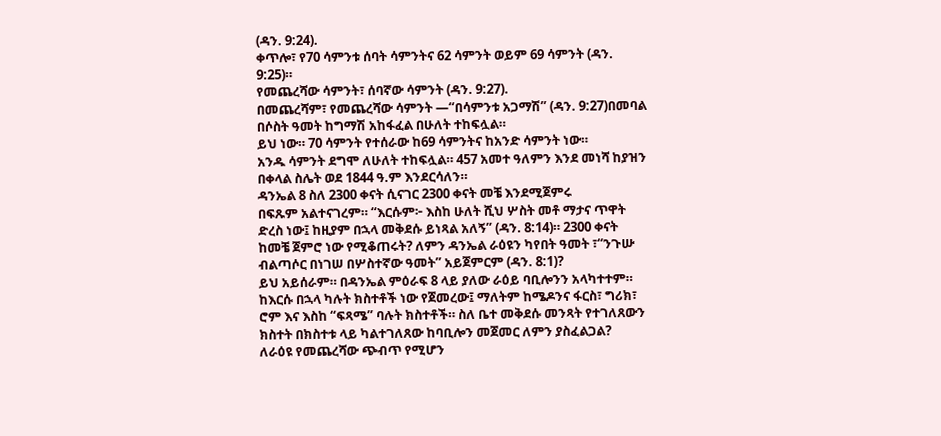(ዳን. 9:24).
ቀጥሎ፣ የ70 ሳምንቱ ሰባት ሳምንትና 62 ሳምንት ወይም 69 ሳምንት (ዳን.
9:25)።
የመጨረሻው ሳምንት፣ ሰባኛው ሳምንት (ዳን. 9:27).
በመጨረሻም፣ የመጨረሻው ሳምንት —“በሳምንቱ አጋማሽ” (ዳን. 9:27)በመባል
በሶስት ዓመት ከግማሽ አከፋፈል በሁለት ተከፍሏል።
ይህ ነው። 70 ሳምንት የተሰራው ከ69 ሳምንትና ከአንድ ሳምንት ነው።
አንዱ ሳምንት ደግሞ ለሁለት ተከፍሏል። 457 አመተ ዓለምን እንደ መነሻ ከያዝን
በቀላል ስሌት ወደ 1844 ዓ.ም እንደርሳለን።
ዳንኤል 8 ስለ 2300 ቀናት ሲናገር 2300 ቀናት መቼ እንደሚጀምሩ
በፍጹም አልተናገረም። “እርሱም፦ እስከ ሁለት ሺህ ሦስት መቶ ማታና ጥዋት
ድረስ ነው፤ ከዚያም በኋላ መቅደሱ ይነጻል አለኝ” (ዳን. 8:14)። 2300 ቀናት
ከመቼ ጀምሮ ነው የሚቆጠሩት? ለምን ዳንኤል ራዕዩን ካየበት ዓመት ፣“ንጉሡ
ብልጣሶር በነገሠ በሦስተኛው ዓመት” አይጀምርም (ዳን. 8:1)?
ይህ አይሰራም። በዳንኤል ምዕራፍ 8 ላይ ያለው ራዕይ ባቢሎንን አላካተተም።
ከእርሱ በኋላ ካሉት ክስተቶች ነው የጀመረው፤ ማለትም ከሜዶንና ፋርስ፣ ግሪክ፣
ሮም እና እስከ “ፍጻሜ” ባሉት ክስተቶች። ስለ ቤተ መቅደሱ መንጻት የተገለጸውን
ክስተት በክስተቱ ላይ ካልተገለጸው ከባቢሎን መጀመር ለምን ያስፈልጋል?
ለራዕዩ የመጨረሻው ጭብጥ የሚሆን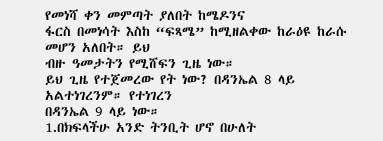የመነሻ ቀን መምጣት ያለበት ከሜዶንና
ፋርስ በመነሳት እስከ “ፍጻሜ” ከሚዘልቀው ከራዕዩ ከራሱ መሆን አለበት። ይህ
ብዙ ዓመታትን የሚሸፍን ጊዜ ነው።
ይህ ጊዜ የተጀመረው የት ነው? በዳንኤል 8 ላይ አልተነገረንም። የተነገረን
በዳንኤል 9 ላይ ነው።
1.በክፍላችሁ አንድ ትንቢት ሆኖ በሁለት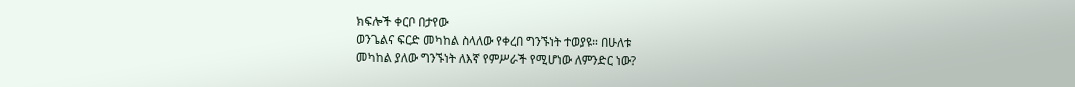ክፍሎች ቀርቦ በታየው
ወንጌልና ፍርድ መካከል ስላለው የቀረበ ግንኙነት ተወያዩ። በሁለቱ
መካከል ያለው ግንኙነት ለእኛ የምሥራች የሚሆነው ለምንድር ነው?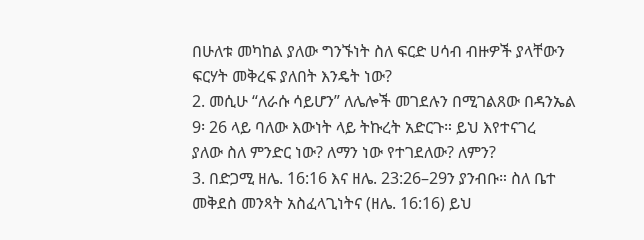በሁለቱ መካከል ያለው ግንኙነት ስለ ፍርድ ሀሳብ ብዙዎች ያላቸውን
ፍርሃት መቅረፍ ያለበት እንዴት ነው?
2. መሲሁ “ለራሱ ሳይሆን” ለሌሎች መገደሉን በሚገልጸው በዳንኤል
9፡ 26 ላይ ባለው እውነት ላይ ትኩረት አድርጉ። ይህ እየተናገረ
ያለው ስለ ምንድር ነው? ለማን ነው የተገደለው? ለምን?
3. በድጋሚ ዘሌ. 16:16 እና ዘሌ. 23:26–29ን ያንብቡ። ስለ ቤተ
መቅደስ መንጻት አስፈላጊነትና (ዘሌ. 16:16) ይህ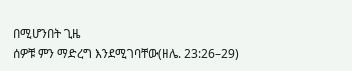በሚሆንበት ጊዜ
ሰዎቹ ምን ማድረግ እንደሚገባቸው(ዘሌ. 23:26–29)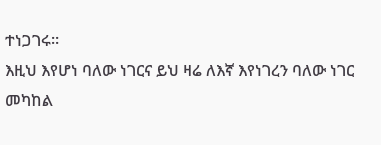ተነጋገሩ።
እዚህ እየሆነ ባለው ነገርና ይህ ዛሬ ለእኛ እየነገረን ባለው ነገር
መካከል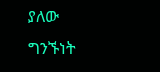ያለው ግንኙነት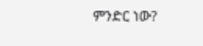ምንድር ነው?